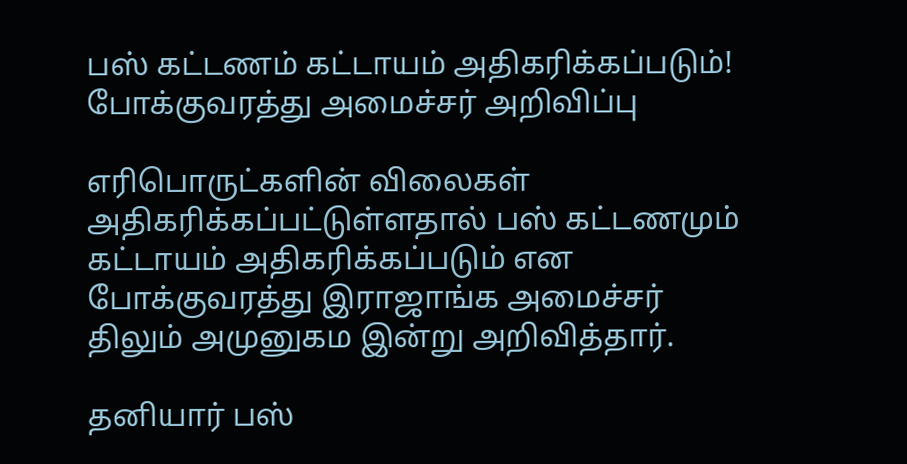பஸ் கட்டணம் கட்டாயம் அதிகரிக்கப்படும்! போக்குவரத்து அமைச்சர் அறிவிப்பு

எரிபொருட்களின் விலைகள் அதிகரிக்கப்பட்டுள்ளதால் பஸ் கட்டணமும் கட்டாயம் அதிகரிக்கப்படும் என போக்குவரத்து இராஜாங்க அமைச்சர் திலும் அமுனுகம இன்று அறிவித்தார்.

தனியார் பஸ்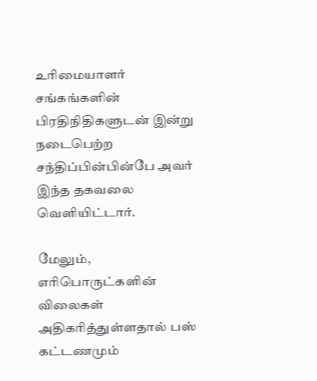உரிமையாளர் சங்கங்களின் பிரதிநிதிகளுடன் இன்று நடைபெற்ற சந்திப்பின்பின்பே அவர் இந்த தகவலை வெளியிட்டார்.

மேலும், எரிபொருட்களின் விலைகள் அதிகரித்துள்ளதால் பஸ் கட்டணமும்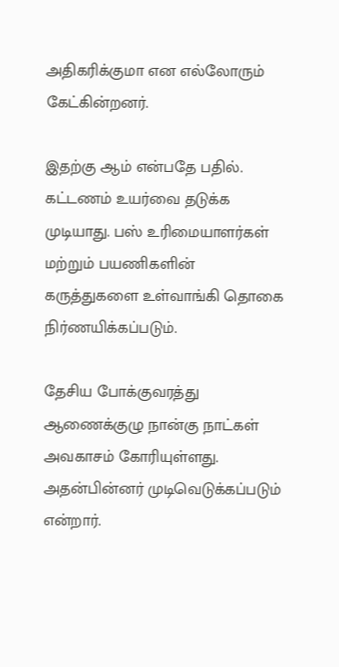அதிகரிக்குமா என எல்லோரும் கேட்கின்றனர்.

இதற்கு ஆம் என்பதே பதில். கட்டணம் உயர்வை தடுக்க முடியாது. பஸ் உரிமையாளர்கள் மற்றும் பயணிகளின் கருத்துகளை உள்வாங்கி தொகை நிர்ணயிக்கப்படும்.

தேசிய போக்குவரத்து ஆணைக்குழு நான்கு நாட்கள் அவகாசம் கோரியுள்ளது. அதன்பின்னர் முடிவெடுக்கப்படும் என்றார்.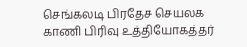செங்கலடி பிரதேச செயலக காணி பிரிவு உத்தியோகத்தர்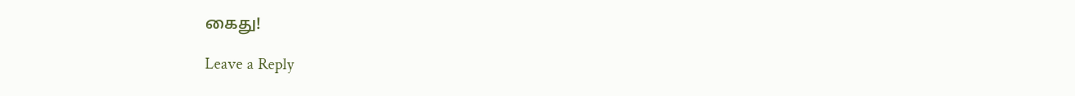கைது!

Leave a Reply